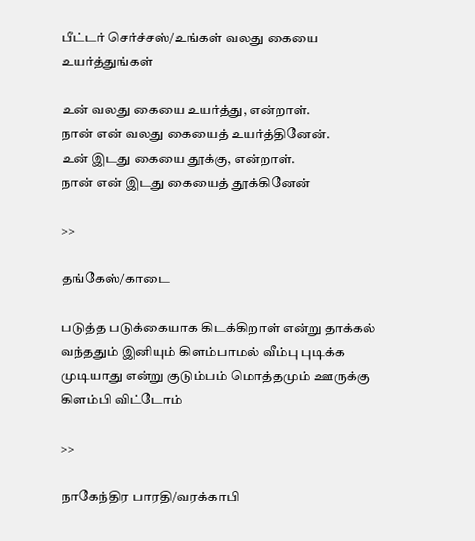பீட்டர் செர்ச்சஸ்/உங்கள் வலது கையை உயர்த்துங்கள்

உன் வலது கையை உயர்த்து, என்றாள்.
நான் என் வலது கையைத் உயர்த்தினேன்.
உன் இடது கையை தூக்கு, என்றாள்.
நான் என் இடது கையைத் தூக்கினேன்

>>

தங்கேஸ்/காடை

படுத்த படுக்கையாக கிடக்கிறாள் என்று தாக்கல் வந்ததும் இனியும் கிளம்பாமல் வீம்பு புடிக்க முடியாது என்று குடும்பம் மொத்தமும் ஊருக்கு கிளம்பி விட்டோம்

>>

நாகேந்திர பாரதி/வரக்காபி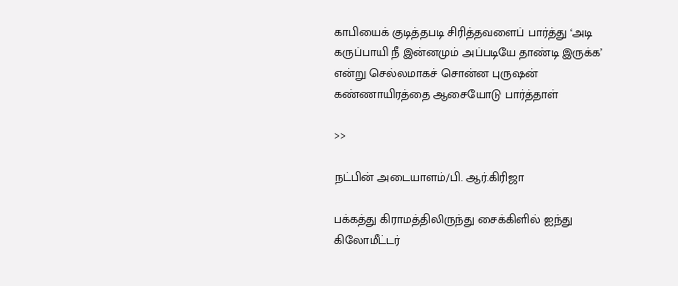காபியைக் குடித்தபடி சிரித்தவளைப் பார்த்து ‘அடி கருப்பாயி நீ இன்னமும் அப்படியே தாண்டி இருக்க’ என்று செல்லமாகச் சொன்ன புருஷன் கண்ணாயிரத்தை ஆசையோடு பார்த்தாள்

>>

நட்பின் அடையாளம்/பி. ஆர்.கிரிஜா

பக்கத்து கிராமத்திலிருந்து சைக்கிளில் ஐந்து கிலோமீட்டர்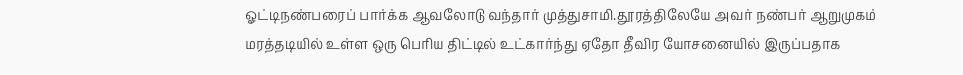ஓட்டிநண்பரைப் பார்க்க ஆவலோடு வந்தார் முத்துசாமி.தூரத்திலேயே அவர் நண்பர் ஆறுமுகம் மரத்தடியில் உள்ள ஒரு பெரிய திட்டில் உட்கார்ந்து ஏதோ தீவிர யோசனையில் இருப்பதாக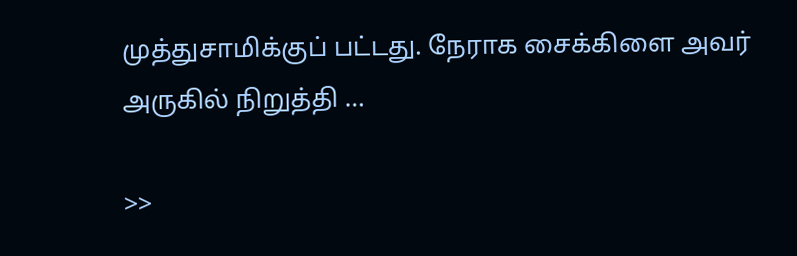முத்துசாமிக்குப் பட்டது. நேராக சைக்கிளை அவர் அருகில் நிறுத்தி …

>>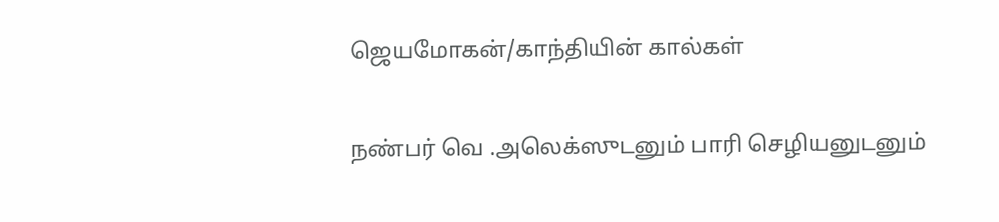ஜெயமோகன்/காந்தியின் கால்கள்

நண்பர் வெ .அலெக்ஸுடனும் பாரி செழியனுடனும்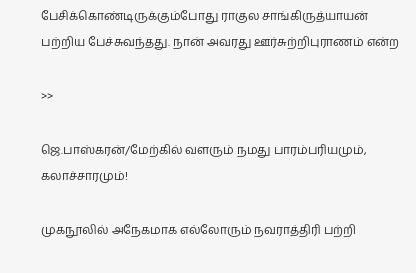பேசிக்கொண்டிருக்கும்போது ராகுல சாங்கிருத்யாயன் பற்றிய பேச்சுவந்தது. நான் அவரது ஊர்சுற்றிபுராணம் என்ற

>>

ஜெ.பாஸ்கரன்/மேற்கில் வளரும் நமது பாரம்பரியமும், கலாச்சாரமும்!

முகநூலில் அநேகமாக எல்லோரும் நவராத்திரி பற்றி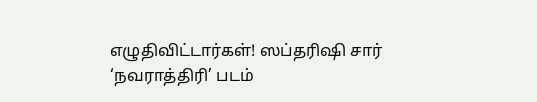எழுதிவிட்டார்கள்! ஸப்தரிஷி சார் ‘நவராத்திரி’ படம்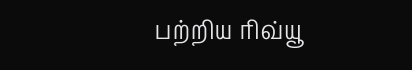பற்றிய ரிவ்யூ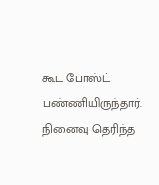கூட போஸ்ட் பண்ணியிருந்தார். நினைவு தெரிந்த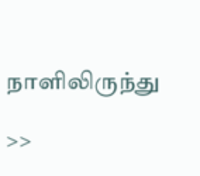நாளிலிருந்து

>>